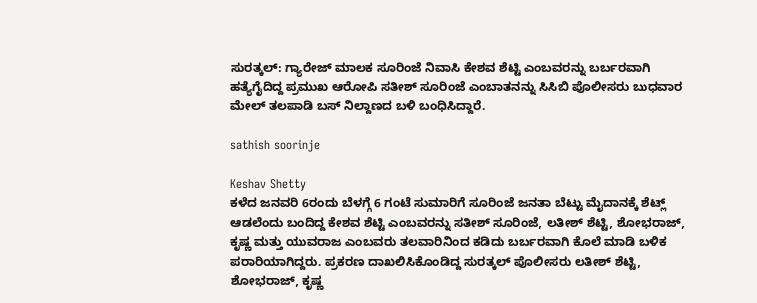ಸುರತ್ಕಲ್: ಗ್ಯಾರೇಜ್ ಮಾಲಕ ಸೂರಿಂಜೆ ನಿವಾಸಿ ಕೇಶವ ಶೆಟ್ಟಿ ಎಂಬವರನ್ನು ಬರ್ಬರವಾಗಿ ಹತ್ಯೆಗೈದಿದ್ದ ಪ್ರಮುಖ ಆರೋಪಿ ಸತೀಶ್ ಸೂರಿಂಜೆ ಎಂಬಾತನನ್ನು ಸಿಸಿಬಿ ಪೊಲೀಸರು ಬುಧವಾರ ಮೇಲ್ ತಲಪಾಡಿ ಬಸ್ ನಿಲ್ದಾಣದ ಬಳಿ ಬಂಧಿಸಿದ್ದಾರೆ.

sathish soorinje

Keshav Shetty
ಕಳೆದ ಜನವರಿ 6ರಂದು ಬೆಳಗ್ಗೆ 6 ಗಂಟೆ ಸುಮಾರಿಗೆ ಸೂರಿಂಜೆ ಜನತಾ ಬೆಟ್ಟು ಮೈದಾನಕ್ಕೆ ಶೆಟ್ಲ್ ಆಡಲೆಂದು ಬಂದಿದ್ದ ಕೇಶವ ಶೆಟ್ಟಿ ಎಂಬವರನ್ನು ಸತೀಶ್ ಸೂರಿಂಜೆ, ಲತೀಶ್ ಶೆಟ್ಟಿ, ಶೋಭರಾಜ್, ಕೃಷ್ಣ ಮತ್ತು ಯುವರಾಜ ಎಂಬವರು ತಲವಾರಿನಿಂದ ಕಡಿದು ಬರ್ಬರವಾಗಿ ಕೊಲೆ ಮಾಡಿ ಬಳಿಕ ಪರಾರಿಯಾಗಿದ್ದರು. ಪ್ರಕರಣ ದಾಖಲಿಸಿಕೊಂಡಿದ್ದ ಸುರತ್ಕಲ್ ಪೊಲೀಸರು ಲತೀಶ್ ಶೆಟ್ಟಿ, ಶೋಭರಾಜ್, ಕೃಷ್ಣ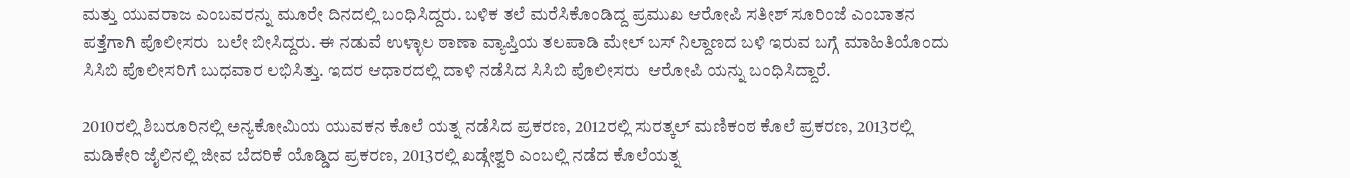ಮತ್ತು ಯುವರಾಜ ಎಂಬವರನ್ನು ಮೂರೇ ದಿನದಲ್ಲಿ ಬಂಧಿಸಿದ್ದರು. ಬಳಿಕ ತಲೆ ಮರೆಸಿಕೊಂಡಿದ್ದ ಪ್ರಮುಖ ಆರೋಪಿ ಸತೀಶ್ ಸೂರಿಂಜೆ ಎಂಬಾತನ ಪತ್ತೆಗಾಗಿ ಪೊಲೀಸರು  ಬಲೇ ಬೀಸಿದ್ದರು. ಈ ನಡುವೆ ಉಳ್ಳಾಲ ಠಾಣಾ ವ್ಯಾಪ್ತಿಯ ತಲಪಾಡಿ ಮೇಲ್ ಬಸ್ ನಿಲ್ದಾಣದ ಬಳಿ ಇರುವ ಬಗ್ಗೆ ಮಾಹಿತಿಯೊಂದು ಸಿಸಿಬಿ ಪೊಲೀಸರಿಗೆ ಬುಧವಾರ ಲಭಿಸಿತ್ತು. ಇದರ ಆಧಾರದಲ್ಲಿ ದಾಳಿ ನಡೆಸಿದ ಸಿಸಿಬಿ ಪೊಲೀಸರು  ಆರೋಪಿ ಯನ್ನು ಬಂಧಿಸಿದ್ದಾರೆ.

2010ರಲ್ಲಿ ಶಿಬರೂರಿನಲ್ಲಿ ಅನ್ಯಕೋಮಿಯ ಯುವಕನ ಕೊಲೆ ಯತ್ನ ನಡೆಸಿದ ಪ್ರಕರಣ, 2012ರಲ್ಲಿ ಸುರತ್ಕಲ್ ಮಣಿಕಂಠ ಕೊಲೆ ಪ್ರಕರಣ, 2013ರಲ್ಲಿ ಮಡಿಕೇರಿ ಜೈಲಿನಲ್ಲಿ ಜೀವ ಬೆದರಿಕೆ ಯೊಡ್ಡಿದ ಪ್ರಕರಣ, 2013ರಲ್ಲಿ ಖಡ್ಗೇಶ್ವರಿ ಎಂಬಲ್ಲಿ ನಡೆದ ಕೊಲೆಯತ್ನ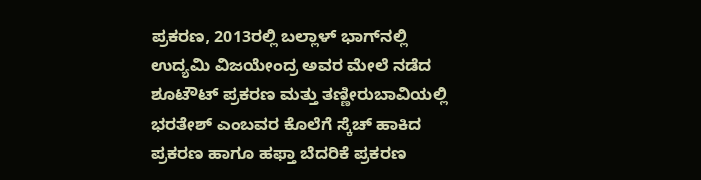ಪ್ರಕರಣ, 2013ರಲ್ಲಿ ಬಲ್ಲಾಳ್ ಭಾಗ್‍ನಲ್ಲಿ ಉದ್ಯಮಿ ವಿಜಯೇಂದ್ರ ಅವರ ಮೇಲೆ ನಡೆದ ಶೂಟೌಟ್ ಪ್ರಕರಣ ಮತ್ತು ತಣ್ಣೀರುಬಾವಿಯಲ್ಲಿ ಭರತೇಶ್ ಎಂಬವರ ಕೊಲೆಗೆ ಸ್ಕೆಚ್ ಹಾಕಿದ ಪ್ರಕರಣ ಹಾಗೂ ಹಫ್ತಾ ಬೆದರಿಕೆ ಪ್ರಕರಣ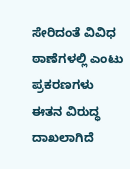ಸೇರಿದಂತೆ ವಿವಿಧ ಠಾಣೆಗಳಲ್ಲಿ ಎಂಟು ಪ್ರಕರಣಗಳು ಈತನ ವಿರುದ್ಧ ದಾಖಲಾಗಿದೆ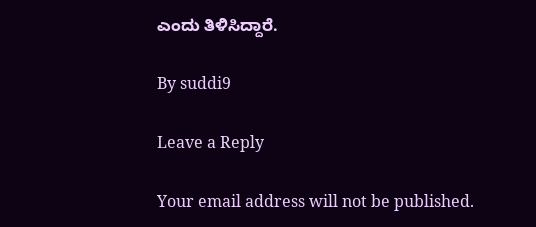ಎಂದು ತಿಳಿಸಿದ್ದಾರೆ.

By suddi9

Leave a Reply

Your email address will not be published.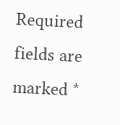Required fields are marked *